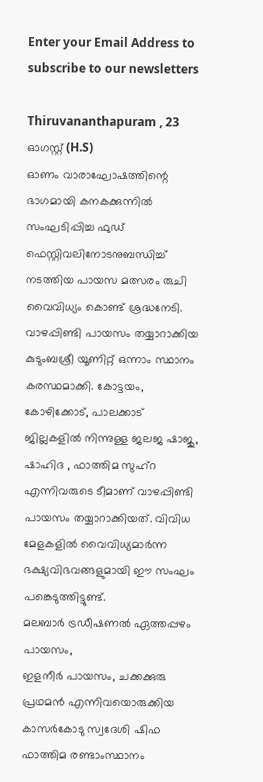Enter your Email Address to subscribe to our newsletters

Thiruvananthapuram , 23 ഓഗസ്റ്റ് (H.S)
ഓണം വാരാഘോഷത്തിന്റെ ഭാഗമായി കനകക്കുന്നിൽ സംഘടിപ്പിച്ച ഫുഡ് ഫെസ്റ്റിവലിനോടനുബന്ധിച്ച് നടത്തിയ പായസ മത്സരം രുചി വൈവിധ്യം കൊണ്ട് ശ്രദ്ധനേടി. വാഴപ്പിണ്ടി പായസം തയ്യാറാക്കിയ കുടുംബശ്രീ യൂണിറ്റ് ഒന്നാം സ്ഥാനം കരസ്ഥമാക്കി. കോട്ടയം, കോഴിക്കോട്, പാലക്കാട് ജില്ലകളിൽ നിന്നുള്ള ജലജ ഷാജു, ഷാഹിദ , ഫാത്തിമ സുഹ്റ എന്നിവരുടെ ടീമാണ് വാഴപ്പിണ്ടി പായസം തയ്യാറാക്കിയത്. വിവിധ മേളകളിൽ വൈവിധ്യമാർന്ന ഭക്ഷ്യവിഭവങ്ങളുമായി ഈ സംഘം പങ്കെടുത്തിട്ടുണ്ട്.
മലബാർ ട്രഡീഷണൽ ഏത്തപ്പഴം പായസം,
ഇളനീർ പായസം, ചക്കക്കുരു പ്രഥമൻ എന്നിവയൊരുക്കിയ കാസർകോടു സ്വദേശി ഷിഫ ഫാത്തിമ രണ്ടാംസ്ഥാനം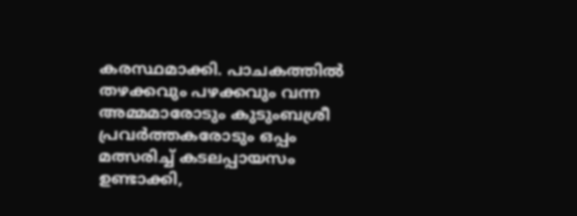കരസ്ഥമാക്കി. പാചകത്തിൽ തഴക്കവും പഴക്കവും വന്ന അമ്മമാരോടും കുടുംബശ്രീ പ്രവർത്തകരോടും ഒപ്പം മത്സരിച്ച് കടലപ്പായസം ഉണ്ടാക്കി,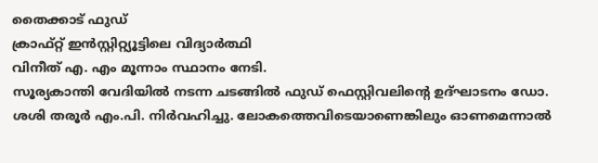തൈക്കാട് ഫുഡ്
ക്രാഫ്റ്റ് ഇൻസ്റ്റിറ്റ്യൂട്ടിലെ വിദ്യാർത്ഥി
വിനീത് എ. എം മൂന്നാം സ്ഥാനം നേടി.
സൂര്യകാന്തി വേദിയിൽ നടന്ന ചടങ്ങിൽ ഫുഡ് ഫെസ്റ്റിവലിൻ്റെ ഉദ്ഘാടനം ഡോ. ശശി തരൂർ എം.പി. നിർവഹിച്ചു. ലോകത്തെവിടെയാണെങ്കിലും ഓണമെന്നാൽ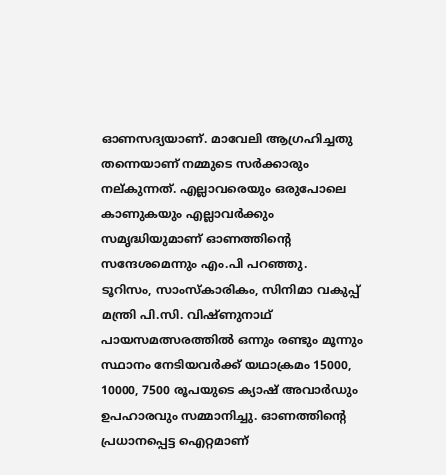ഓണസദ്യയാണ്. മാവേലി ആഗ്രഹിച്ചതു തന്നെയാണ് നമ്മുടെ സർക്കാരും നല്കുന്നത്. എല്ലാവരെയും ഒരുപോലെ കാണുകയും എല്ലാവർക്കും സമൃദ്ധിയുമാണ് ഓണത്തിൻ്റെ സന്ദേശമെന്നും എം.പി പറഞ്ഞു.
ടൂറിസം, സാംസ്കാരികം, സിനിമാ വകുപ്പ് മന്ത്രി പി.സി. വിഷ്ണുനാഥ് പായസമത്സരത്തിൽ ഒന്നും രണ്ടും മൂന്നും സ്ഥാനം നേടിയവർക്ക് യഥാക്രമം 15000, 10000, 7500 രൂപയുടെ ക്യാഷ് അവാർഡും ഉപഹാരവും സമ്മാനിച്ചു. ഓണത്തിൻ്റെ പ്രധാനപ്പെട്ട ഐറ്റമാണ്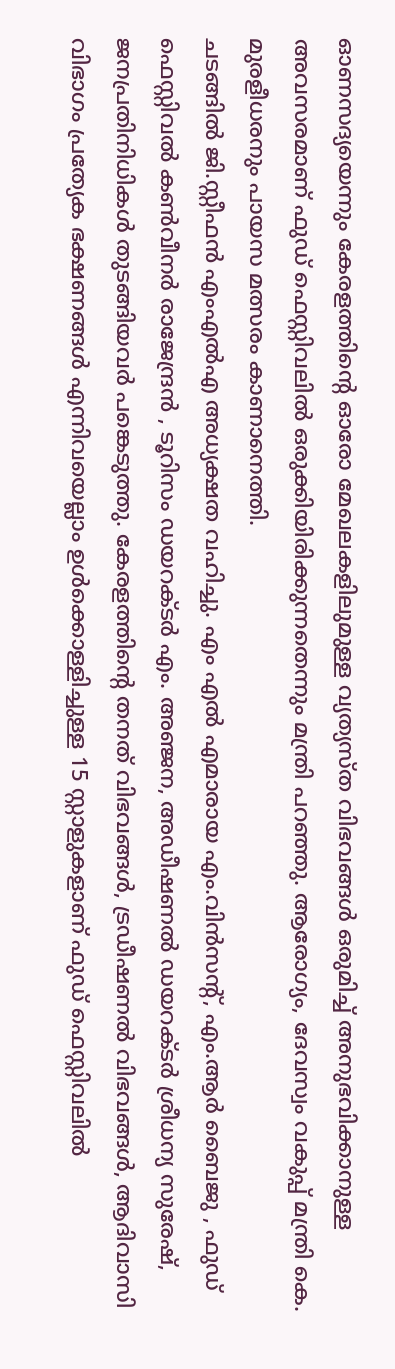ഓണസദ്യയെന്നും കേരളത്തിൻ്റെ ഓരോ മേഖലകളിലുമുള്ള വ്യത്യസ്ത വിഭവങ്ങൾ ഒരുമിച്ച് അനുഭവിക്കാനുള്ള അവസരമാണ് ഫുഡ് ഫെസ്റ്റിവലിൽ ഒരുക്കിയിരിക്കുന്നതെന്നും മന്ത്രി പറഞ്ഞു. ആരോഗ്യം, ദേവസ്വം വകുപ്പ് മന്ത്രി കെ. മുരളീധരനും പായസ മത്സരം കാണാനെത്തി.
ചടങ്ങിൽ ജി.സ്റ്റീഫൻ എംഎൽഎ അധ്യക്ഷത വഹിച്ചു. എം എൽ എമാരായ എം.വിൻസൻ്റ്, എം.ആർ ബൈജു , ഫുഡ് ഫെസ്റ്റിവൽ കൺവീനർ രാജേന്ദ്രൻ , ടൂറിസം ഡയറക്ടർ എം. അഞ്ജന, അഡീഷണൽ ഡയറക്ടർ ശ്രീധന്യ സുരേഷ്, ജനപ്രതിനിധികൾ തുടങ്ങിയവർ പങ്കെടുത്തു. കേരളത്തിൻ്റെ തനത് വിഭവങ്ങൾ, ട്രഡീഷണൽ വിഭവങ്ങൾ, ആദിവാസി വിഭാഗം പ്രത്യേക ഭക്ഷണങ്ങൾ എന്നിവയെല്ലാം ഉൾക്കൊള്ളിച്ചുള്ള 15 സ്റ്റാളുകളാണ് ഫുഡ് ഫെസ്റ്റിവലിൽ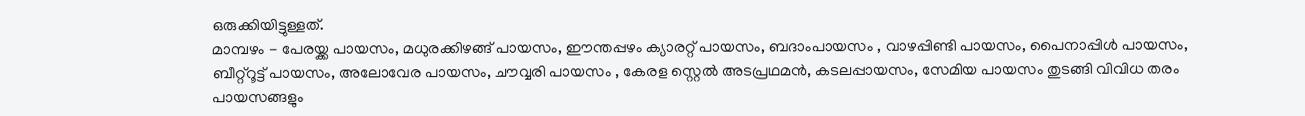ഒരുക്കിയിട്ടുള്ളത്.
മാമ്പഴം - പേരയ്ക്ക പായസം, മധുരക്കിഴങ്ങ് പായസം, ഈന്തപ്പഴം ക്യാരറ്റ് പായസം, ബദാംപായസം , വാഴപ്പിണ്ടി പായസം, പൈനാപ്പിൾ പായസം, ബീറ്റ്റൂട്ട് പായസം, അലോവേര പായസം, ചൗവ്വരി പായസം , കേരള സ്റ്റെൽ അടപ്രഥമൻ, കടലപ്പായസം, സേമിയ പായസം തുടങ്ങി വിവിധ തരം പായസങ്ങളും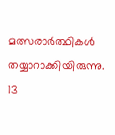മത്സരാർത്ഥികൾ തയ്യാറാക്കിയിരുന്നു. 13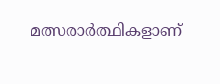മത്സരാർത്ഥികളാണ്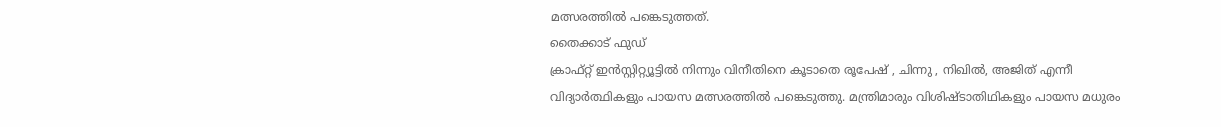മത്സരത്തിൽ പങ്കെടുത്തത്.
തൈക്കാട് ഫുഡ്
ക്രാഫ്റ്റ് ഇൻസ്റ്റിറ്റ്യൂട്ടിൽ നിന്നും വിനീതിനെ കൂടാതെ രൂപേഷ് , ചിന്നു , നിഖിൽ, അജിത് എന്നീ വിദ്യാർത്ഥികളും പായസ മത്സരത്തിൽ പങ്കെടുത്തു. മന്ത്രിമാരും വിശിഷ്ടാതിഥികളും പായസ മധുരം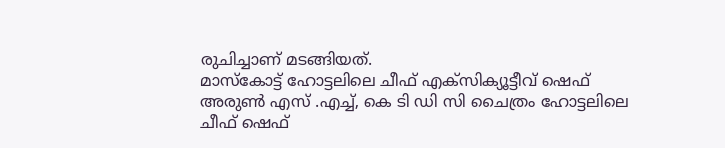രുചിച്ചാണ് മടങ്ങിയത്.
മാസ്കോട്ട് ഹോട്ടലിലെ ചീഫ് എക്സിക്യൂട്ടീവ് ഷെഫ് അരുൺ എസ് .എച്ച്, കെ ടി ഡി സി ചൈത്രം ഹോട്ടലിലെ ചീഫ് ഷെഫ്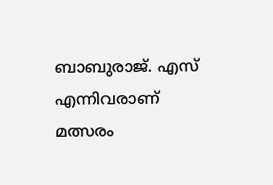ബാബുരാജ്. എസ് എന്നിവരാണ് മത്സരം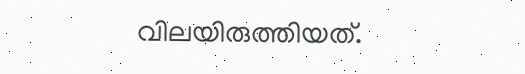വിലയിരുത്തിയത്.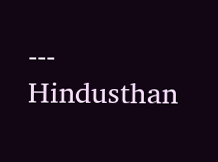---
Hindusthan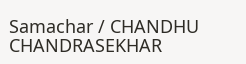Samachar / CHANDHU CHANDRASEKHAR